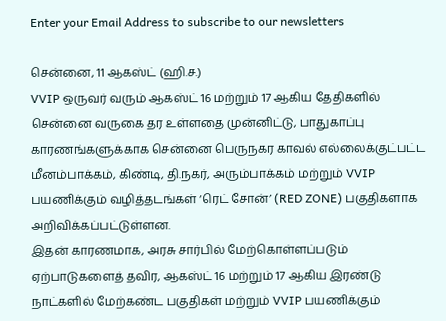Enter your Email Address to subscribe to our newsletters

சென்னை, 11 ஆகஸ்ட் (ஹி.ச.)
VVIP ஒருவர் வரும் ஆகஸ்ட் 16 மற்றும் 17 ஆகிய தேதிகளில் சென்னை வருகை தர உள்ளதை முன்னிட்டு, பாதுகாப்பு காரணங்களுக்காக சென்னை பெருநகர காவல் எல்லைக்குட்பட்ட மீனம்பாக்கம், கிண்டி, தி.நகர், அரும்பாக்கம் மற்றும் VVIP பயணிக்கும் வழித்தடங்கள் ‘ரெட் சோன்’ (RED ZONE) பகுதிகளாக அறிவிக்கப்பட்டுள்ளன.
இதன் காரணமாக, அரசு சார்பில் மேற்கொள்ளப்படும் ஏற்பாடுகளைத் தவிர, ஆகஸ்ட் 16 மற்றும் 17 ஆகிய இரண்டு நாட்களில் மேற்கண்ட பகுதிகள் மற்றும் VVIP பயணிக்கும்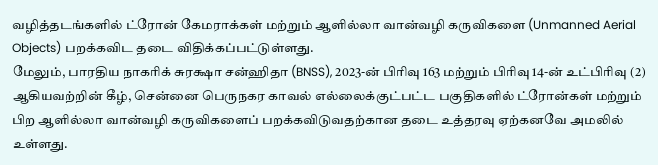வழித்தடங்களில் ட்ரோன் கேமராக்கள் மற்றும் ஆளில்லா வான்வழி கருவிகளை (Unmanned Aerial Objects) பறக்கவிட தடை விதிக்கப்பட்டுள்ளது.
மேலும், பாரதிய நாகரிக் சுரக்ஷா சன்ஹிதா (BNSS), 2023-ன் பிரிவு 163 மற்றும் பிரிவு 14-ன் உட்பிரிவு (2) ஆகியவற்றின் கீழ், சென்னை பெருநகர காவல் எல்லைக்குட்பட்ட பகுதிகளில் ட்ரோன்கள் மற்றும் பிற ஆளில்லா வான்வழி கருவிகளைப் பறக்கவிடுவதற்கான தடை உத்தரவு ஏற்கனவே அமலில் உள்ளது.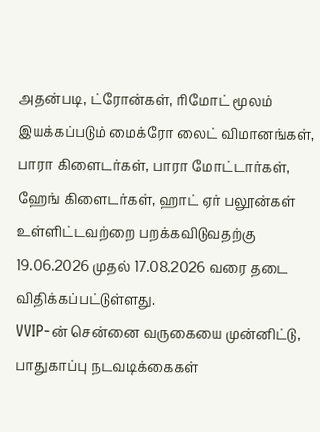அதன்படி, ட்ரோன்கள், ரிமோட் மூலம் இயக்கப்படும் மைக்ரோ லைட் விமானங்கள், பாரா கிளைடர்கள், பாரா மோட்டார்கள், ஹேங் கிளைடர்கள், ஹாட் ஏர் பலூன்கள் உள்ளிட்டவற்றை பறக்கவிடுவதற்கு 19.06.2026 முதல் 17.08.2026 வரை தடை விதிக்கப்பட்டுள்ளது.
VVIP-ன் சென்னை வருகையை முன்னிட்டு, பாதுகாப்பு நடவடிக்கைகள்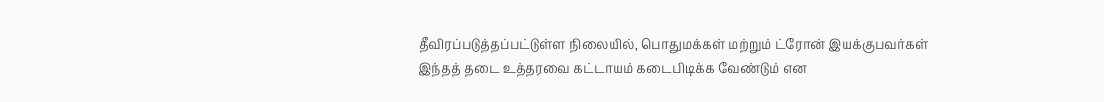தீவிரப்படுத்தப்பட்டுள்ள நிலையில், பொதுமக்கள் மற்றும் ட்ரோன் இயக்குபவர்கள் இந்தத் தடை உத்தரவை கட்டாயம் கடைபிடிக்க வேண்டும் என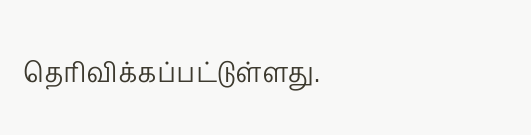தெரிவிக்கப்பட்டுள்ளது.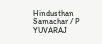Hindusthan Samachar / P YUVARAJ